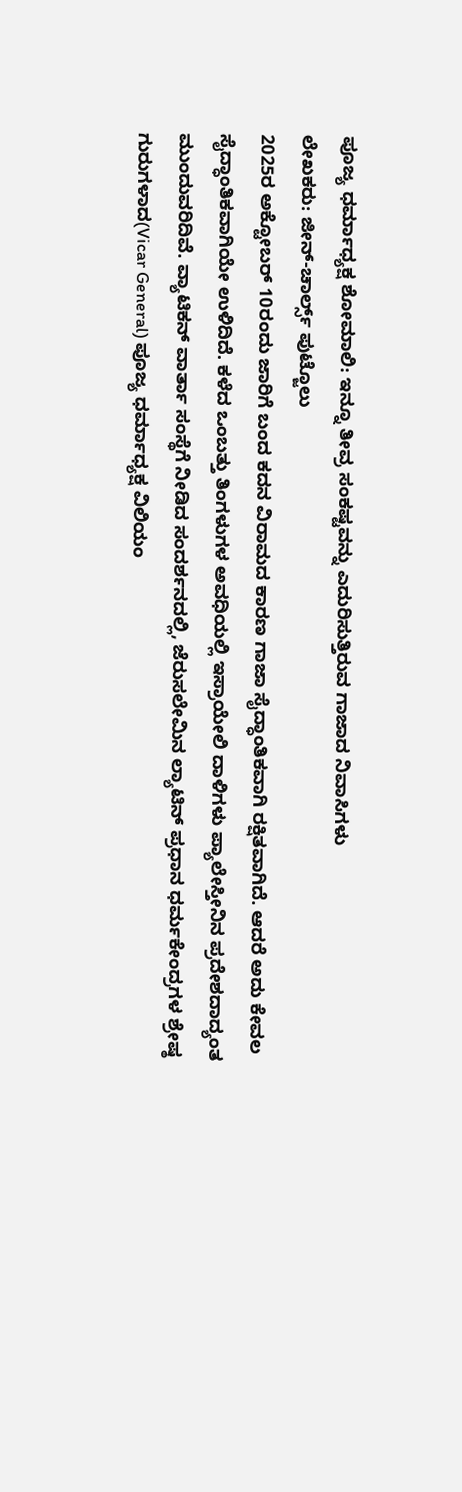ಪೂಜ್ಯ ಧರ್ಮಾಧ್ಯಕ್ಷ ಶೋಮಾಲಿ: ಇನ್ನೂ ತೀವ್ರ ಸಂಕಷ್ಟವನ್ನು ಎದುರಿಸುತ್ತಿರುವ ಗಾಜಾದ ನಿವಾಸಿಗಳು
ಲೇಖಕರು: ಜೀನ್-ಚಾರ್ಲ್ಸ್ ಪುಟ್ಜೊಲು
2025ರ ಅಕ್ಟೋಬರ್ 10ರಂದು ಜಾರಿಗೆ ಬಂದ ಕದನ ವಿರಾಮದ ಕಾರಣ ಗಾಜಾ ಸೈದ್ಧಾಂತಿಕವಾಗಿ ರಕ್ಷಿತವಾಗಿದೆ. ಆದರೆ ಅದು ಕೇವಲ ಸೈದ್ಧಾಂತಿಕವಾಗಿಯೇ ಉಳಿದಿದೆ. ಕಳೆದ ಒಂಬತ್ತು ತಿಂಗಳುಗಳ ಅವಧಿಯಲ್ಲಿ ಇಸ್ರಾಯೇಲಿ ದಾಳಿಗಳು ಪ್ಯಾಲೇಸ್ತೀನಿನ ಪ್ರದೇಶದಾದ್ಯಂತ ಮುಂದುವರಿದಿವೆ. ವ್ಯಾಟಿಕನ್ ವಾರ್ತಾ ಸಂಸ್ಥೆಗೆ ನೀಡಿದ ಸಂದರ್ಶನದಲ್ಲಿ, ಜೆರುಸಲೇಮಿನ ಲ್ಯಾಟಿನ್ ಪ್ರಧಾನ ಧರ್ಮಕೇಂದ್ರಗಳ ಶ್ರೇಷ್ಠ ಗುರುಗಳಾದ(Vicar General) ಪೂಜ್ಯ ಧರ್ಮಾಧ್ಯಕ್ಷ ವಿಲಿಯಂ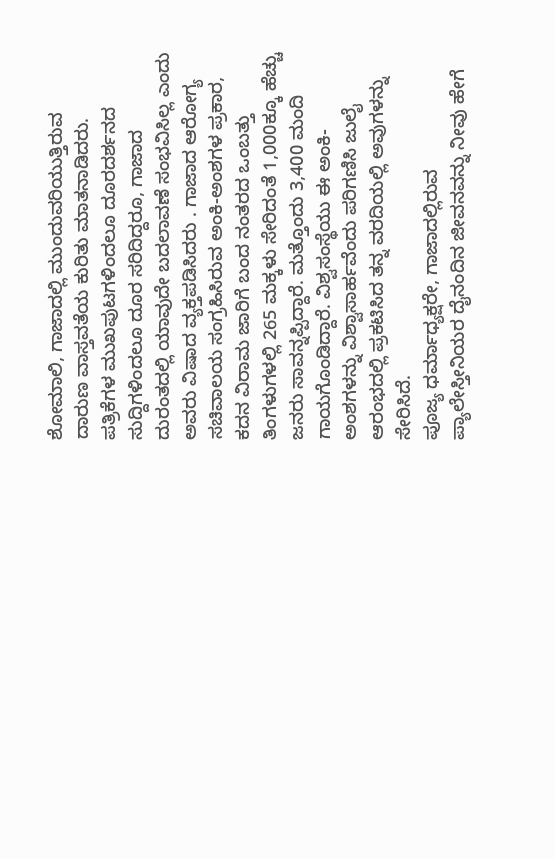ಶೋಮಾಲಿ, ಗಾಜಾದಲ್ಲಿ ಮುಂದುವರಿಯುತ್ತಿರುವ ದಾರುಣ ವಾಸ್ತವತೆಯ ಕುರಿತು ಮಾತನಾಡಿದರು. ಪತ್ರಿಕೆಗಳ ಮುಖಪುಟಗಳಿಂದಲೂ ದೂರದರ್ಶನದ ಸುದ್ದಿಗಳಿಂದಲೂ ದೂರ ಸರಿದಿದ್ದರೂ, ಗಾಜಾದ ದುರಂತದಲ್ಲಿ ಯಾವುದೇ ಬದಲಾವಣೆ ಸಂಭವಿಸಿಲ್ಲ ಎಂದು ಅವರು ವಿಷಾದ ವ್ಯಕ್ತಪಡಿಸಿದರು . ಗಾಜಾದ ಆರೋಗ್ಯ ಸಚಿವಾಲಯ ಸಂಗ್ರಹಿಸಿರುವ ಅಂಕಿ-ಅಂಶಗಳ ಪ್ರಕಾರ, ಕದನ ವಿರಾಮ ಜಾರಿಗೆ ಬಂದ ನಂತರದ ಒಂಬತ್ತು ತಿಂಗಳುಗಳಲ್ಲಿ 265 ಮಕ್ಕಳು ಸೇರಿದಂತೆ 1,000ಕ್ಕೂ ಹೆಚ್ಚು ಜನರು ಸಾವನ್ನಪ್ಪಿದ್ದಾರೆ. ಮತ್ತೊಂದು 3,400 ಮಂದಿ ಗಾಯಗೊಂಡಿದ್ದಾರೆ. ವಿಶ್ವಸಂಸ್ಥೆಯು ಈ ಅಂಕಿ-ಅಂಶಗಳನ್ನು ವಿಶ್ವಾಸಾರ್ಹವೆಂದು ಪರಿಗಣಿಸಿ ಜುಲೈ ಆರಂಭದಲ್ಲಿ ಪ್ರಕಟಿಸಿದ ತನ್ನ ವರದಿಯಲ್ಲಿ ಅವುಗಳನ್ನು ಸೇರಿಸಿದೆ.
ಪೂಜ್ಯ ಧರ್ಮಾಧ್ಯಕ್ಷರೇ, ಗಾಜಾದಲ್ಲಿರುವ ಪ್ಯಾಲೇಸ್ತೀನಿಯರ ದೈನಂದಿನ ಜೀವನವನ್ನು ನೀವು ಹೇಗೆ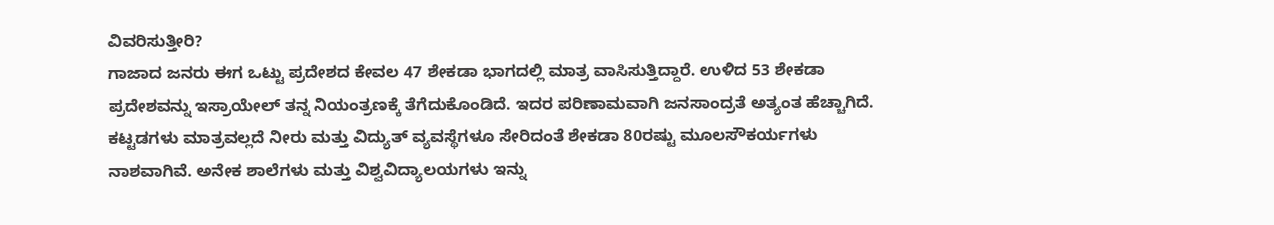ವಿವರಿಸುತ್ತೀರಿ?
ಗಾಜಾದ ಜನರು ಈಗ ಒಟ್ಟು ಪ್ರದೇಶದ ಕೇವಲ 47 ಶೇಕಡಾ ಭಾಗದಲ್ಲಿ ಮಾತ್ರ ವಾಸಿಸುತ್ತಿದ್ದಾರೆ. ಉಳಿದ 53 ಶೇಕಡಾ ಪ್ರದೇಶವನ್ನು ಇಸ್ರಾಯೇಲ್ ತನ್ನ ನಿಯಂತ್ರಣಕ್ಕೆ ತೆಗೆದುಕೊಂಡಿದೆ. ಇದರ ಪರಿಣಾಮವಾಗಿ ಜನಸಾಂದ್ರತೆ ಅತ್ಯಂತ ಹೆಚ್ಚಾಗಿದೆ. ಕಟ್ಟಡಗಳು ಮಾತ್ರವಲ್ಲದೆ ನೀರು ಮತ್ತು ವಿದ್ಯುತ್ ವ್ಯವಸ್ಥೆಗಳೂ ಸೇರಿದಂತೆ ಶೇಕಡಾ 80ರಷ್ಟು ಮೂಲಸೌಕರ್ಯಗಳು ನಾಶವಾಗಿವೆ. ಅನೇಕ ಶಾಲೆಗಳು ಮತ್ತು ವಿಶ್ವವಿದ್ಯಾಲಯಗಳು ಇನ್ನು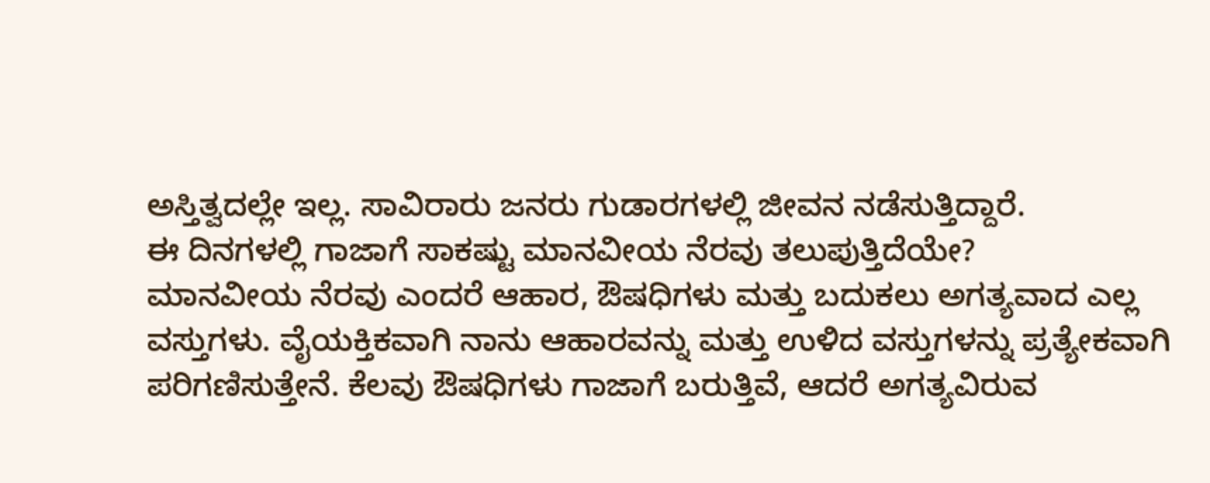ಅಸ್ತಿತ್ವದಲ್ಲೇ ಇಲ್ಲ. ಸಾವಿರಾರು ಜನರು ಗುಡಾರಗಳಲ್ಲಿ ಜೀವನ ನಡೆಸುತ್ತಿದ್ದಾರೆ.
ಈ ದಿನಗಳಲ್ಲಿ ಗಾಜಾಗೆ ಸಾಕಷ್ಟು ಮಾನವೀಯ ನೆರವು ತಲುಪುತ್ತಿದೆಯೇ?
ಮಾನವೀಯ ನೆರವು ಎಂದರೆ ಆಹಾರ, ಔಷಧಿಗಳು ಮತ್ತು ಬದುಕಲು ಅಗತ್ಯವಾದ ಎಲ್ಲ ವಸ್ತುಗಳು. ವೈಯಕ್ತಿಕವಾಗಿ ನಾನು ಆಹಾರವನ್ನು ಮತ್ತು ಉಳಿದ ವಸ್ತುಗಳನ್ನು ಪ್ರತ್ಯೇಕವಾಗಿ ಪರಿಗಣಿಸುತ್ತೇನೆ. ಕೆಲವು ಔಷಧಿಗಳು ಗಾಜಾಗೆ ಬರುತ್ತಿವೆ, ಆದರೆ ಅಗತ್ಯವಿರುವ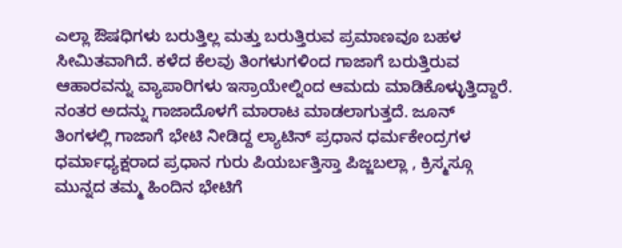ಎಲ್ಲಾ ಔಷಧಿಗಳು ಬರುತ್ತಿಲ್ಲ ಮತ್ತು ಬರುತ್ತಿರುವ ಪ್ರಮಾಣವೂ ಬಹಳ ಸೀಮಿತವಾಗಿದೆ. ಕಳೆದ ಕೆಲವು ತಿಂಗಳುಗಳಿಂದ ಗಾಜಾಗೆ ಬರುತ್ತಿರುವ ಆಹಾರವನ್ನು ವ್ಯಾಪಾರಿಗಳು ಇಸ್ರಾಯೇಲ್ನಿಂದ ಆಮದು ಮಾಡಿಕೊಳ್ಳುತ್ತಿದ್ದಾರೆ. ನಂತರ ಅದನ್ನು ಗಾಜಾದೊಳಗೆ ಮಾರಾಟ ಮಾಡಲಾಗುತ್ತದೆ. ಜೂನ್ ತಿಂಗಳಲ್ಲಿ ಗಾಜಾಗೆ ಭೇಟಿ ನೀಡಿದ್ದ ಲ್ಯಾಟಿನ್ ಪ್ರಧಾನ ಧರ್ಮಕೇಂದ್ರಗಳ ಧರ್ಮಾಧ್ಯಕ್ಷರಾದ ಪ್ರಧಾನ ಗುರು ಪಿಯರ್ಬತ್ತಿಸ್ತಾ ಪಿಜ್ಜಬಲ್ಲಾ , ಕ್ರಿಸ್ಮಸ್ಗೂ ಮುನ್ನದ ತಮ್ಮ ಹಿಂದಿನ ಭೇಟಿಗೆ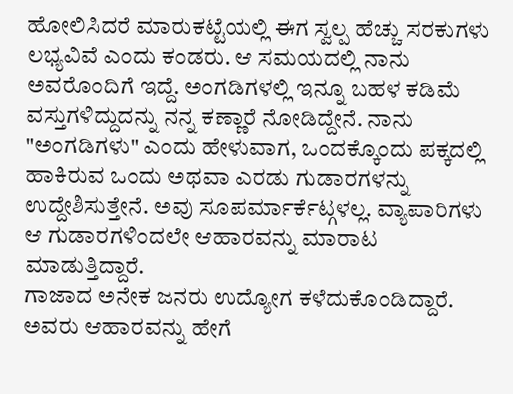ಹೋಲಿಸಿದರೆ ಮಾರುಕಟ್ಟೆಯಲ್ಲಿ ಈಗ ಸ್ವಲ್ಪ ಹೆಚ್ಚು ಸರಕುಗಳು ಲಭ್ಯವಿವೆ ಎಂದು ಕಂಡರು. ಆ ಸಮಯದಲ್ಲಿ ನಾನು ಅವರೊಂದಿಗೆ ಇದ್ದೆ. ಅಂಗಡಿಗಳಲ್ಲಿ ಇನ್ನೂ ಬಹಳ ಕಡಿಮೆ ವಸ್ತುಗಳಿದ್ದುದನ್ನು ನನ್ನ ಕಣ್ಣಾರೆ ನೋಡಿದ್ದೇನೆ. ನಾನು "ಅಂಗಡಿಗಳು" ಎಂದು ಹೇಳುವಾಗ, ಒಂದಕ್ಕೊಂದು ಪಕ್ಕದಲ್ಲಿ ಹಾಕಿರುವ ಒಂದು ಅಥವಾ ಎರಡು ಗುಡಾರಗಳನ್ನು ಉದ್ದೇಶಿಸುತ್ತೇನೆ. ಅವು ಸೂಪರ್ಮಾರ್ಕೆಟ್ಗಳಲ್ಲ. ವ್ಯಾಪಾರಿಗಳು ಆ ಗುಡಾರಗಳಿಂದಲೇ ಆಹಾರವನ್ನು ಮಾರಾಟ ಮಾಡುತ್ತಿದ್ದಾರೆ.
ಗಾಜಾದ ಅನೇಕ ಜನರು ಉದ್ಯೋಗ ಕಳೆದುಕೊಂಡಿದ್ದಾರೆ. ಅವರು ಆಹಾರವನ್ನು ಹೇಗೆ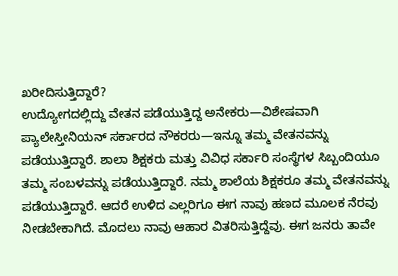ಖರೀದಿಸುತ್ತಿದ್ದಾರೆ?
ಉದ್ಯೋಗದಲ್ಲಿದ್ದು ವೇತನ ಪಡೆಯುತ್ತಿದ್ದ ಅನೇಕರು—ವಿಶೇಷವಾಗಿ ಪ್ಯಾಲೇಸ್ತೀನಿಯನ್ ಸರ್ಕಾರದ ನೌಕರರು—ಇನ್ನೂ ತಮ್ಮ ವೇತನವನ್ನು ಪಡೆಯುತ್ತಿದ್ದಾರೆ. ಶಾಲಾ ಶಿಕ್ಷಕರು ಮತ್ತು ವಿವಿಧ ಸರ್ಕಾರಿ ಸಂಸ್ಥೆಗಳ ಸಿಬ್ಬಂದಿಯೂ ತಮ್ಮ ಸಂಬಳವನ್ನು ಪಡೆಯುತ್ತಿದ್ದಾರೆ. ನಮ್ಮ ಶಾಲೆಯ ಶಿಕ್ಷಕರೂ ತಮ್ಮ ವೇತನವನ್ನು ಪಡೆಯುತ್ತಿದ್ದಾರೆ. ಆದರೆ ಉಳಿದ ಎಲ್ಲರಿಗೂ ಈಗ ನಾವು ಹಣದ ಮೂಲಕ ನೆರವು ನೀಡಬೇಕಾಗಿದೆ. ಮೊದಲು ನಾವು ಆಹಾರ ವಿತರಿಸುತ್ತಿದ್ದೆವು. ಈಗ ಜನರು ತಾವೇ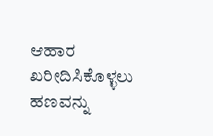ಆಹಾರ ಖರೀದಿಸಿಕೊಳ್ಳಲು ಹಣವನ್ನು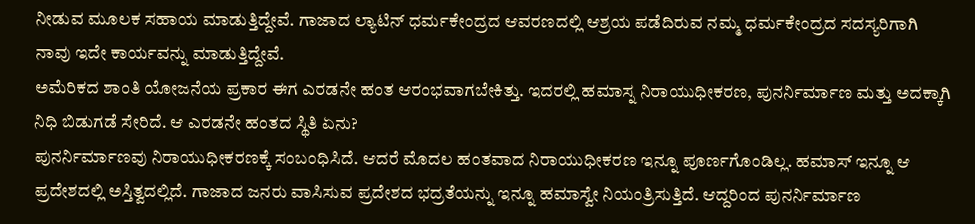ನೀಡುವ ಮೂಲಕ ಸಹಾಯ ಮಾಡುತ್ತಿದ್ದೇವೆ. ಗಾಜಾದ ಲ್ಯಾಟಿನ್ ಧರ್ಮಕೇಂದ್ರದ ಆವರಣದಲ್ಲಿ ಆಶ್ರಯ ಪಡೆದಿರುವ ನಮ್ಮ ಧರ್ಮಕೇಂದ್ರದ ಸದಸ್ಯರಿಗಾಗಿ ನಾವು ಇದೇ ಕಾರ್ಯವನ್ನು ಮಾಡುತ್ತಿದ್ದೇವೆ.
ಅಮೆರಿಕದ ಶಾಂತಿ ಯೋಜನೆಯ ಪ್ರಕಾರ ಈಗ ಎರಡನೇ ಹಂತ ಆರಂಭವಾಗಬೇಕಿತ್ತು. ಇದರಲ್ಲಿ ಹಮಾಸ್ನ ನಿರಾಯುಧೀಕರಣ, ಪುನರ್ನಿರ್ಮಾಣ ಮತ್ತು ಅದಕ್ಕಾಗಿ ನಿಧಿ ಬಿಡುಗಡೆ ಸೇರಿದೆ. ಆ ಎರಡನೇ ಹಂತದ ಸ್ಥಿತಿ ಏನು?
ಪುನರ್ನಿರ್ಮಾಣವು ನಿರಾಯುಧೀಕರಣಕ್ಕೆ ಸಂಬಂಧಿಸಿದೆ. ಆದರೆ ಮೊದಲ ಹಂತವಾದ ನಿರಾಯುಧೀಕರಣ ಇನ್ನೂ ಪೂರ್ಣಗೊಂಡಿಲ್ಲ. ಹಮಾಸ್ ಇನ್ನೂ ಆ ಪ್ರದೇಶದಲ್ಲಿ ಅಸ್ತಿತ್ವದಲ್ಲಿದೆ. ಗಾಜಾದ ಜನರು ವಾಸಿಸುವ ಪ್ರದೇಶದ ಭದ್ರತೆಯನ್ನು ಇನ್ನೂ ಹಮಾಸ್ವೇ ನಿಯಂತ್ರಿಸುತ್ತಿದೆ. ಆದ್ದರಿಂದ ಪುನರ್ನಿರ್ಮಾಣ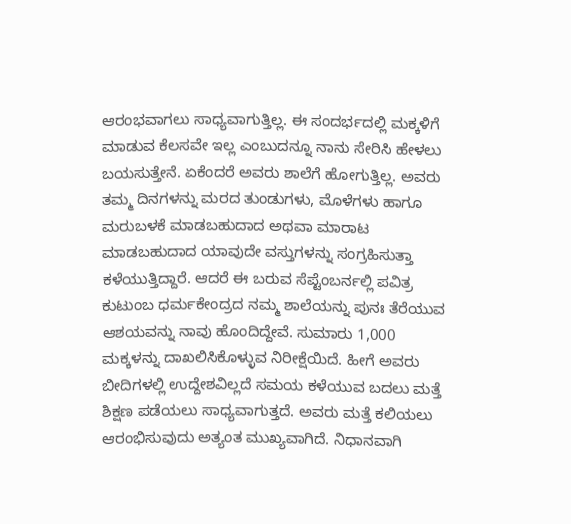ಆರಂಭವಾಗಲು ಸಾಧ್ಯವಾಗುತ್ತಿಲ್ಲ. ಈ ಸಂದರ್ಭದಲ್ಲಿ ಮಕ್ಕಳಿಗೆ ಮಾಡುವ ಕೆಲಸವೇ ಇಲ್ಲ ಎಂಬುದನ್ನೂ ನಾನು ಸೇರಿಸಿ ಹೇಳಲು ಬಯಸುತ್ತೇನೆ. ಏಕೆಂದರೆ ಅವರು ಶಾಲೆಗೆ ಹೋಗುತ್ತಿಲ್ಲ. ಅವರು ತಮ್ಮ ದಿನಗಳನ್ನು ಮರದ ತುಂಡುಗಳು, ಮೊಳೆಗಳು ಹಾಗೂ ಮರುಬಳಕೆ ಮಾಡಬಹುದಾದ ಅಥವಾ ಮಾರಾಟ ಮಾಡಬಹುದಾದ ಯಾವುದೇ ವಸ್ತುಗಳನ್ನು ಸಂಗ್ರಹಿಸುತ್ತಾ ಕಳೆಯುತ್ತಿದ್ದಾರೆ. ಆದರೆ ಈ ಬರುವ ಸೆಪ್ಟೆಂಬರ್ನಲ್ಲಿ ಪವಿತ್ರ ಕುಟುಂಬ ಧರ್ಮಕೇಂದ್ರದ ನಮ್ಮ ಶಾಲೆಯನ್ನು ಪುನಃ ತೆರೆಯುವ ಆಶಯವನ್ನು ನಾವು ಹೊಂದಿದ್ದೇವೆ. ಸುಮಾರು 1,000 ಮಕ್ಕಳನ್ನು ದಾಖಲಿಸಿಕೊಳ್ಳುವ ನಿರೀಕ್ಷೆಯಿದೆ. ಹೀಗೆ ಅವರು ಬೀದಿಗಳಲ್ಲಿ ಉದ್ದೇಶವಿಲ್ಲದೆ ಸಮಯ ಕಳೆಯುವ ಬದಲು ಮತ್ತೆ ಶಿಕ್ಷಣ ಪಡೆಯಲು ಸಾಧ್ಯವಾಗುತ್ತದೆ. ಅವರು ಮತ್ತೆ ಕಲಿಯಲು ಆರಂಭಿಸುವುದು ಅತ್ಯಂತ ಮುಖ್ಯವಾಗಿದೆ. ನಿಧಾನವಾಗಿ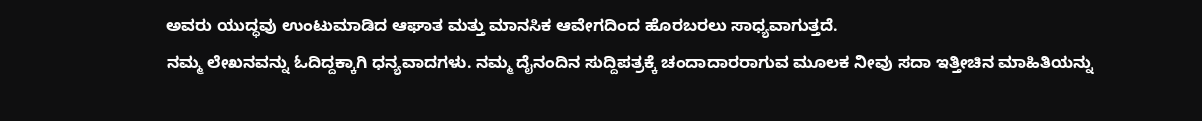ಅವರು ಯುದ್ಧವು ಉಂಟುಮಾಡಿದ ಆಘಾತ ಮತ್ತು ಮಾನಸಿಕ ಆವೇಗದಿಂದ ಹೊರಬರಲು ಸಾಧ್ಯವಾಗುತ್ತದೆ.
ನಮ್ಮ ಲೇಖನವನ್ನು ಓದಿದ್ದಕ್ಕಾಗಿ ಧನ್ಯವಾದಗಳು. ನಮ್ಮ ದೈನಂದಿನ ಸುದ್ದಿಪತ್ರಕ್ಕೆ ಚಂದಾದಾರರಾಗುವ ಮೂಲಕ ನೀವು ಸದಾ ಇತ್ತೀಚಿನ ಮಾಹಿತಿಯನ್ನು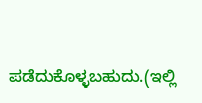ಪಡೆದುಕೊಳ್ಳಬಹುದು.(ಇಲ್ಲಿ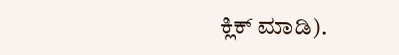ಕ್ಲಿಕ್ ಮಾಡಿ).